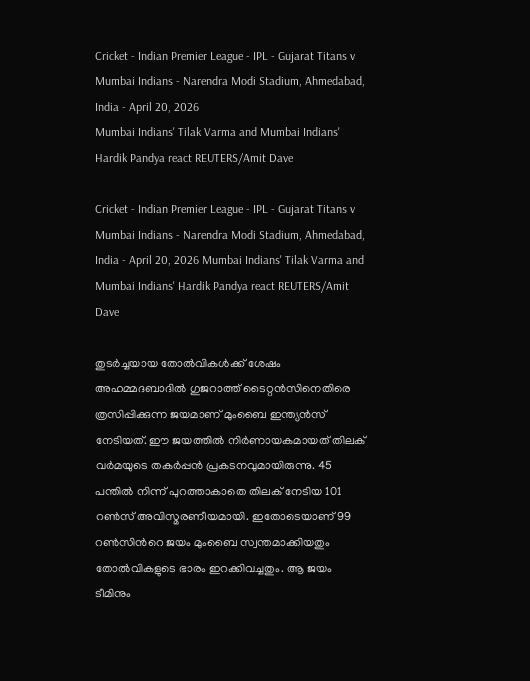Cricket - Indian Premier League - IPL - Gujarat Titans v Mumbai Indians - Narendra Modi Stadium, Ahmedabad, India - April 20, 2026
Mumbai Indians' Tilak Varma and Mumbai Indians' Hardik Pandya react REUTERS/Amit Dave

Cricket - Indian Premier League - IPL - Gujarat Titans v Mumbai Indians - Narendra Modi Stadium, Ahmedabad, India - April 20, 2026 Mumbai Indians' Tilak Varma and Mumbai Indians' Hardik Pandya react REUTERS/Amit Dave

തുടര്‍ച്ചയായ തോല്‍വികള്‍ക്ക് ശേഷം അഹമ്മദബാദില്‍ ഗുജറാത്ത് ടൈറ്റന്‍സിനെതിരെ ത്രസിപ്പിക്കുന്ന ജയമാണ് മുംബൈ ഇന്ത്യന്‍സ് നേടിയത്. ഈ ജയത്തില്‍ നിര്‍ണായകമായത് തിലക് വര്‍മയുടെ തകര്‍പ്പന്‍ പ്രകടനവുമായിരുന്നു. 45 പന്തില്‍ നിന്ന് പുറത്താകാതെ തിലക് നേടിയ 101 റണ്‍സ് അവിസ്മരണീയമായി. ഇതോടെയാണ് 99 റണ്‍സിന്‍റെ ജയം മുംബൈ സ്വന്തമാക്കിയതും തോല്‍വികളുടെ ഭാരം ഇറക്കിവച്ചതും. ആ ജയം ടീമിനും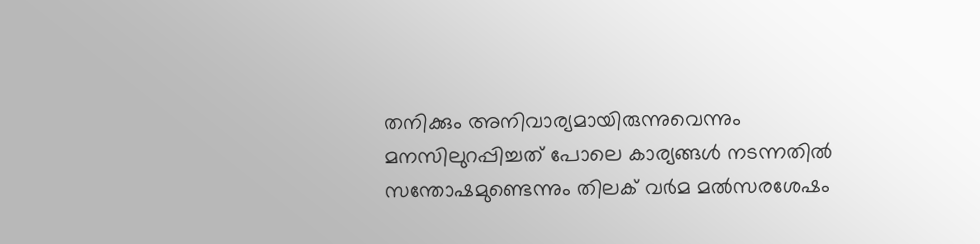തനിക്കും അനിവാര്യമായിരുന്നുവെന്നും മനസിലുറപ്പിച്ചത് പോലെ കാര്യങ്ങള്‍ നടന്നതില്‍ സന്തോഷമുണ്ടെന്നും തിലക് വര്‍മ മല്‍സരശേഷം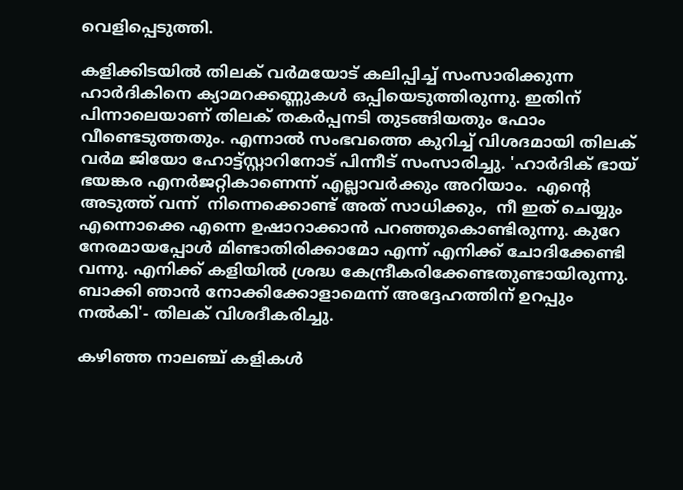വെളിപ്പെടുത്തി.

കളിക്കിടയില്‍ തിലക് വര്‍മയോട് കലിപ്പിച്ച് സംസാരിക്കുന്ന ഹാര്‍ദികിനെ ക്യാമറക്കണ്ണുകള്‍ ഒപ്പിയെടുത്തിരുന്നു. ഇതിന് പിന്നാലെയാണ് തിലക് തകര്‍പ്പനടി തുടങ്ങിയതും ഫോം വീണ്ടെടുത്തതും. എന്നാല്‍ സംഭവത്തെ കുറിച്ച് വിശദമായി തിലക് വര്‍മ ജിയോ ഹോട്ട്സ്റ്റാറിനോട് പിന്നീട് സംസാരിച്ചു. 'ഹാര്‍ദിക് ഭായ് ഭയങ്കര എനര്‍ജറ്റികാണെന്ന് എല്ലാവര്‍ക്കും അറിയാം.  എന്‍റെ അടുത്ത് വന്ന്  നിന്നെക്കൊണ്ട് അത് സാധിക്കും,  നീ ഇത് ചെയ്യും എന്നൊക്കെ എന്നെ ഉഷാറാക്കാന്‍ പറഞ്ഞുകൊണ്ടിരുന്നു. കുറേ നേരമായപ്പോള്‍ മിണ്ടാതിരിക്കാമോ എന്ന് എനിക്ക് ചോദിക്കേണ്ടി വന്നു. എനിക്ക് കളിയില്‍ ശ്രദ്ധ കേന്ദ്രീകരിക്കേണ്ടതുണ്ടായിരുന്നു. ബാക്കി ഞാന്‍ നോക്കിക്കോളാമെന്ന് അദ്ദേഹത്തിന് ഉറപ്പും നല്‍കി'- തിലക് വിശദീകരിച്ചു.

കഴിഞ്ഞ നാലഞ്ച് കളികള്‍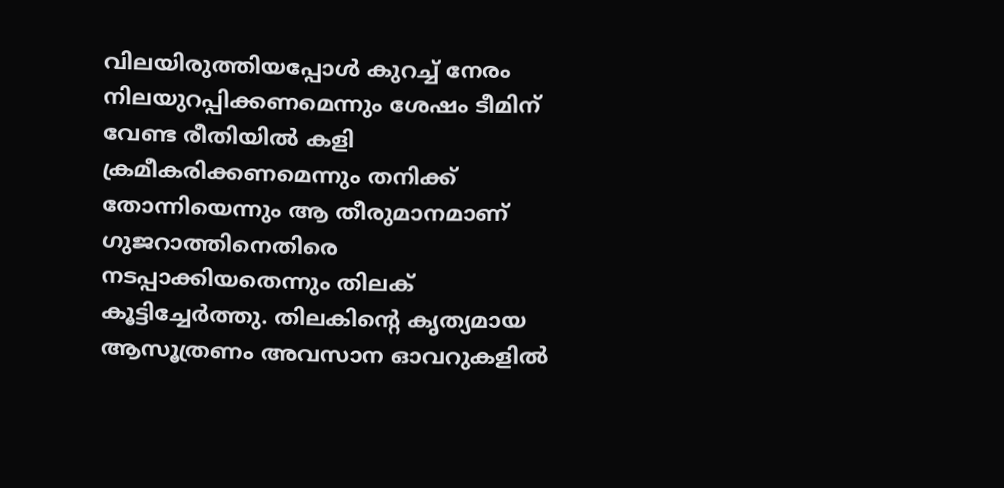വിലയിരുത്തിയപ്പോള്‍ കുറച്ച് നേരം നിലയുറപ്പിക്കണമെന്നും ശേഷം ടീമിന് വേണ്ട രീതിയില്‍ കളി ക്രമീകരിക്കണമെന്നും തനിക്ക് തോന്നിയെന്നും ആ തീരുമാനമാണ് ഗുജറാത്തിനെതിരെ നടപ്പാക്കിയതെന്നും തിലക് കൂട്ടിച്ചേര്‍ത്തു. തിലകിന്‍റെ കൃത്യമായ ആസൂത്രണം അവസാന ഓവറുകളില്‍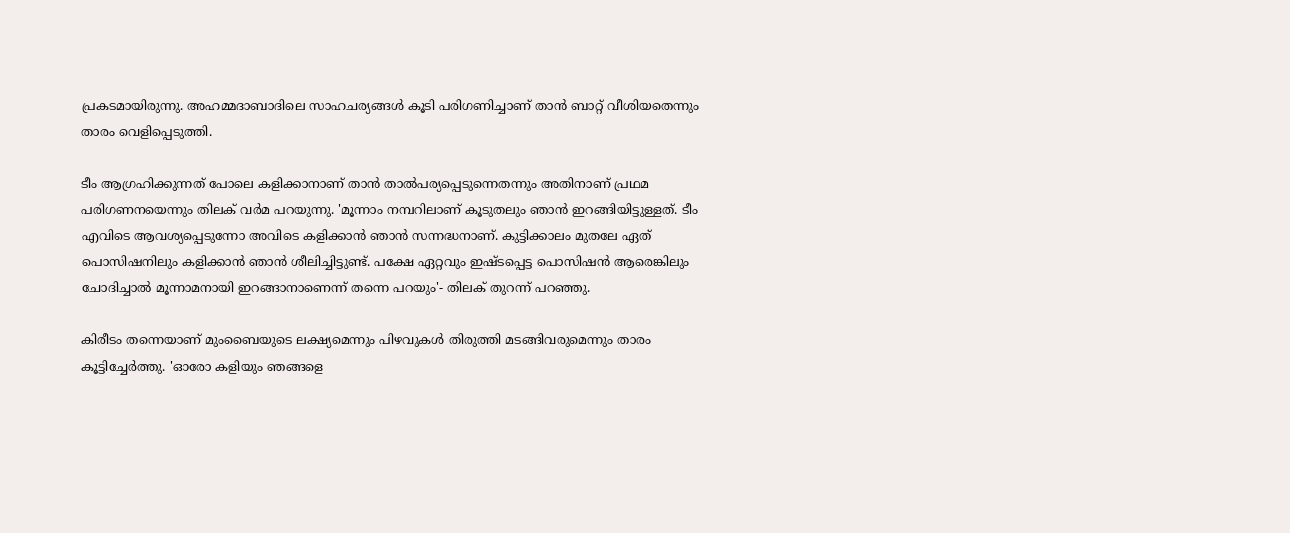പ്രകടമായിരുന്നു. അഹമ്മദാബാദിലെ സാഹചര്യങ്ങള്‍ കൂടി പരിഗണിച്ചാണ് താന്‍ ബാറ്റ് വീശിയതെന്നും താരം വെളിപ്പെടുത്തി.

ടീം ആഗ്രഹിക്കുന്നത് പോലെ കളിക്കാനാണ് താന്‍ താല്‍പര്യപ്പെടുന്നെതന്നും അതിനാണ് പ്രഥമ പരിഗണനയെന്നും തിലക് വര്‍മ പറയുന്നു. 'മൂന്നാം നമ്പറിലാണ് കൂടുതലും ഞാന്‍ ഇറങ്ങിയിട്ടുള്ളത്. ടീം എവിടെ ആവശ്യപ്പെടുന്നോ അവിടെ കളിക്കാന്‍ ഞാന്‍ സന്നദ്ധനാണ്. കുട്ടിക്കാലം മുതലേ ഏത് പൊസിഷനിലും കളിക്കാന്‍ ഞാന്‍ ശീലിച്ചിട്ടുണ്ട്. പക്ഷേ ഏറ്റവും ഇഷ്ടപ്പെട്ട പൊസിഷന്‍ ആരെങ്കിലും ചോദിച്ചാല്‍ മൂന്നാമനായി ഇറങ്ങാനാണെന്ന് തന്നെ പറയും'- തിലക് തുറന്ന് പറഞ്ഞു.

കിരീടം തന്നെയാണ് മുംബൈയുടെ ലക്ഷ്യമെന്നും പിഴവുകള്‍ തിരുത്തി മടങ്ങിവരുമെന്നും താരം കൂട്ടിച്ചേര്‍ത്തു. 'ഓരോ കളിയും ഞങ്ങളെ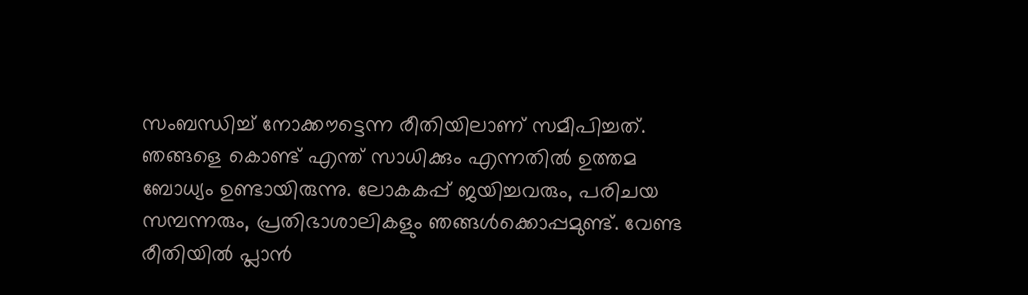സംബന്ധിച്ച് നോക്കൗട്ടെന്ന രീതിയിലാണ് സമീപിച്ചത്. ഞങ്ങളെ കൊണ്ട് എന്ത് സാധിക്കും എന്നതില്‍ ഉത്തമ ബോധ്യം ഉണ്ടായിരുന്നു. ലോകകപ്പ് ജയിച്ചവരും, പരിചയ സമ്പന്നരും, പ്രതിഭാശാലികളും ഞങ്ങള്‍ക്കൊപ്പമുണ്ട്. വേണ്ട രീതിയില്‍ പ്ലാന്‍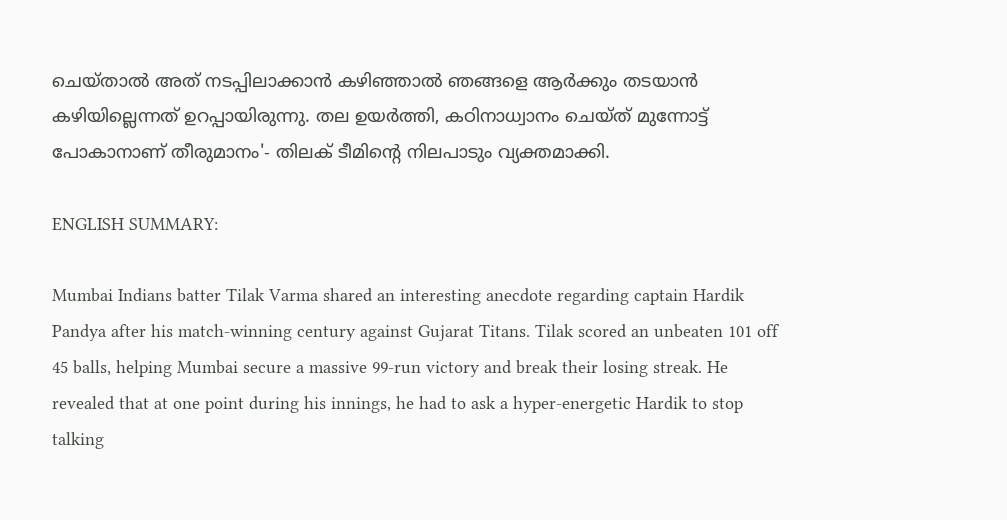ചെയ്താല്‍ അത് നടപ്പിലാക്കാന്‍ കഴിഞ്ഞാല്‍ ഞങ്ങളെ ആര്‍ക്കും തടയാന്‍ കഴിയില്ലെന്നത് ഉറപ്പായിരുന്നു. തല ഉയര്‍ത്തി, കഠിനാധ്വാനം ചെയ്ത് മുന്നോട്ട് പോകാനാണ് തീരുമാനം'- തിലക് ടീമിന്‍റെ നിലപാടും വ്യക്തമാക്കി.

ENGLISH SUMMARY:

Mumbai Indians batter Tilak Varma shared an interesting anecdote regarding captain Hardik Pandya after his match-winning century against Gujarat Titans. Tilak scored an unbeaten 101 off 45 balls, helping Mumbai secure a massive 99-run victory and break their losing streak. He revealed that at one point during his innings, he had to ask a hyper-energetic Hardik to stop talking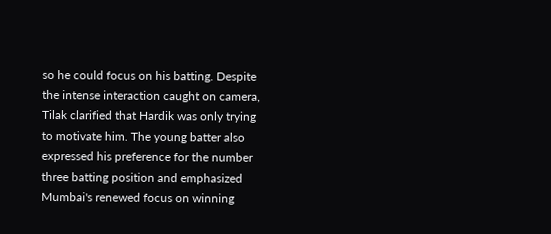so he could focus on his batting. Despite the intense interaction caught on camera, Tilak clarified that Hardik was only trying to motivate him. The young batter also expressed his preference for the number three batting position and emphasized Mumbai's renewed focus on winning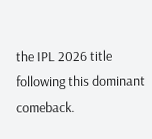the IPL 2026 title following this dominant comeback.